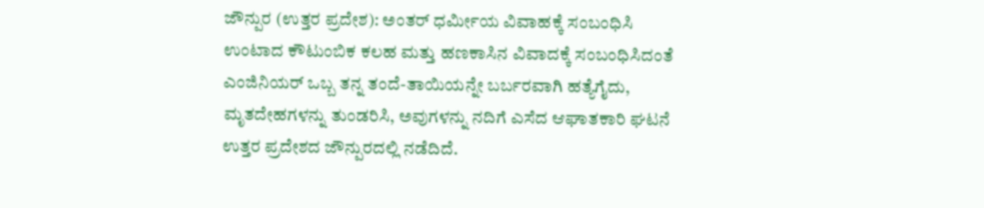ಜೌನ್ಪುರ (ಉತ್ತರ ಪ್ರದೇಶ): ಅಂತರ್ ಧರ್ಮೀಯ ವಿವಾಹಕ್ಕೆ ಸಂಬಂಧಿಸಿ ಉಂಟಾದ ಕೌಟುಂಬಿಕ ಕಲಹ ಮತ್ತು ಹಣಕಾಸಿನ ವಿವಾದಕ್ಕೆ ಸಂಬಂಧಿಸಿದಂತೆ ಎಂಜಿನಿಯರ್ ಒಬ್ಬ ತನ್ನ ತಂದೆ-ತಾಯಿಯನ್ನೇ ಬರ್ಬರವಾಗಿ ಹತ್ಯೆಗೈದು, ಮೃತದೇಹಗಳನ್ನು ತುಂಡರಿಸಿ, ಅವುಗಳನ್ನು ನದಿಗೆ ಎಸೆದ ಆಘಾತಕಾರಿ ಘಟನೆ ಉತ್ತರ ಪ್ರದೇಶದ ಜೌನ್ಪುರದಲ್ಲಿ ನಡೆದಿದೆ.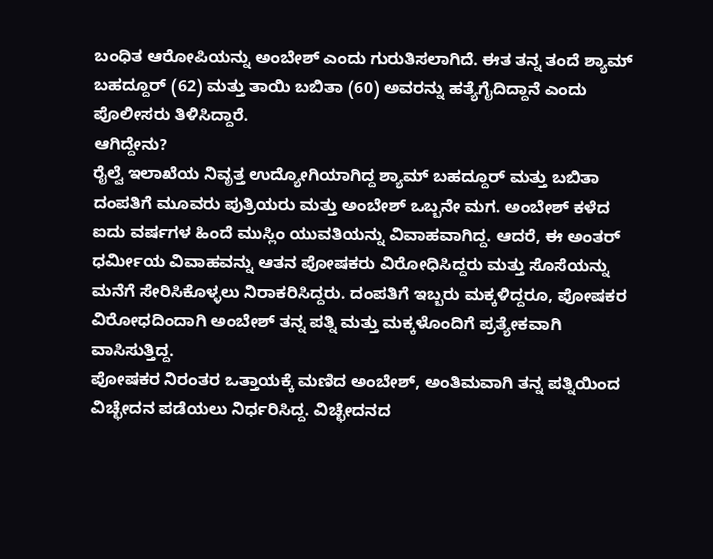ಬಂಧಿತ ಆರೋಪಿಯನ್ನು ಅಂಬೇಶ್ ಎಂದು ಗುರುತಿಸಲಾಗಿದೆ. ಈತ ತನ್ನ ತಂದೆ ಶ್ಯಾಮ್ ಬಹದ್ದೂರ್ (62) ಮತ್ತು ತಾಯಿ ಬಬಿತಾ (60) ಅವರನ್ನು ಹತ್ಯೆಗೈದಿದ್ದಾನೆ ಎಂದು ಪೊಲೀಸರು ತಿಳಿಸಿದ್ದಾರೆ.
ಆಗಿದ್ದೇನು?
ರೈಲ್ವೆ ಇಲಾಖೆಯ ನಿವೃತ್ತ ಉದ್ಯೋಗಿಯಾಗಿದ್ದ ಶ್ಯಾಮ್ ಬಹದ್ದೂರ್ ಮತ್ತು ಬಬಿತಾ ದಂಪತಿಗೆ ಮೂವರು ಪುತ್ರಿಯರು ಮತ್ತು ಅಂಬೇಶ್ ಒಬ್ಬನೇ ಮಗ. ಅಂಬೇಶ್ ಕಳೆದ ಐದು ವರ್ಷಗಳ ಹಿಂದೆ ಮುಸ್ಲಿಂ ಯುವತಿಯನ್ನು ವಿವಾಹವಾಗಿದ್ದ. ಆದರೆ, ಈ ಅಂತರ್ ಧರ್ಮೀಯ ವಿವಾಹವನ್ನು ಆತನ ಪೋಷಕರು ವಿರೋಧಿಸಿದ್ದರು ಮತ್ತು ಸೊಸೆಯನ್ನು ಮನೆಗೆ ಸೇರಿಸಿಕೊಳ್ಳಲು ನಿರಾಕರಿಸಿದ್ದರು. ದಂಪತಿಗೆ ಇಬ್ಬರು ಮಕ್ಕಳಿದ್ದರೂ, ಪೋಷಕರ ವಿರೋಧದಿಂದಾಗಿ ಅಂಬೇಶ್ ತನ್ನ ಪತ್ನಿ ಮತ್ತು ಮಕ್ಕಳೊಂದಿಗೆ ಪ್ರತ್ಯೇಕವಾಗಿ ವಾಸಿಸುತ್ತಿದ್ದ.
ಪೋಷಕರ ನಿರಂತರ ಒತ್ತಾಯಕ್ಕೆ ಮಣಿದ ಅಂಬೇಶ್, ಅಂತಿಮವಾಗಿ ತನ್ನ ಪತ್ನಿಯಿಂದ ವಿಚ್ಛೇದನ ಪಡೆಯಲು ನಿರ್ಧರಿಸಿದ್ದ. ವಿಚ್ಛೇದನದ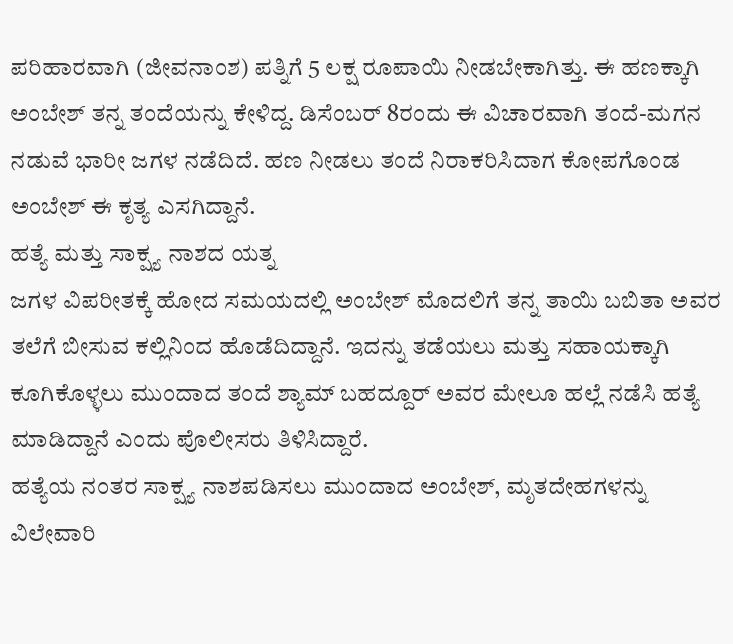ಪರಿಹಾರವಾಗಿ (ಜೀವನಾಂಶ) ಪತ್ನಿಗೆ 5 ಲಕ್ಷ ರೂಪಾಯಿ ನೀಡಬೇಕಾಗಿತ್ತು. ಈ ಹಣಕ್ಕಾಗಿ ಅಂಬೇಶ್ ತನ್ನ ತಂದೆಯನ್ನು ಕೇಳಿದ್ದ. ಡಿಸೆಂಬರ್ 8ರಂದು ಈ ವಿಚಾರವಾಗಿ ತಂದೆ-ಮಗನ ನಡುವೆ ಭಾರೀ ಜಗಳ ನಡೆದಿದೆ. ಹಣ ನೀಡಲು ತಂದೆ ನಿರಾಕರಿಸಿದಾಗ ಕೋಪಗೊಂಡ ಅಂಬೇಶ್ ಈ ಕೃತ್ಯ ಎಸಗಿದ್ದಾನೆ.
ಹತ್ಯೆ ಮತ್ತು ಸಾಕ್ಷ್ಯ ನಾಶದ ಯತ್ನ
ಜಗಳ ವಿಪರೀತಕ್ಕೆ ಹೋದ ಸಮಯದಲ್ಲಿ ಅಂಬೇಶ್ ಮೊದಲಿಗೆ ತನ್ನ ತಾಯಿ ಬಬಿತಾ ಅವರ ತಲೆಗೆ ಬೀಸುವ ಕಲ್ಲಿನಿಂದ ಹೊಡೆದಿದ್ದಾನೆ. ಇದನ್ನು ತಡೆಯಲು ಮತ್ತು ಸಹಾಯಕ್ಕಾಗಿ ಕೂಗಿಕೊಳ್ಳಲು ಮುಂದಾದ ತಂದೆ ಶ್ಯಾಮ್ ಬಹದ್ದೂರ್ ಅವರ ಮೇಲೂ ಹಲ್ಲೆ ನಡೆಸಿ ಹತ್ಯೆ ಮಾಡಿದ್ದಾನೆ ಎಂದು ಪೊಲೀಸರು ತಿಳಿಸಿದ್ದಾರೆ.
ಹತ್ಯೆಯ ನಂತರ ಸಾಕ್ಷ್ಯ ನಾಶಪಡಿಸಲು ಮುಂದಾದ ಅಂಬೇಶ್, ಮೃತದೇಹಗಳನ್ನು ವಿಲೇವಾರಿ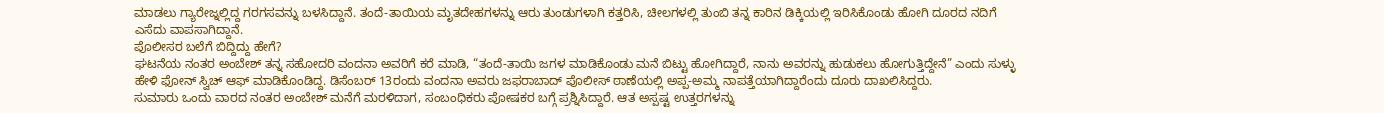ಮಾಡಲು ಗ್ಯಾರೇಜ್ನಲ್ಲಿದ್ದ ಗರಗಸವನ್ನು ಬಳಸಿದ್ದಾನೆ. ತಂದೆ-ತಾಯಿಯ ಮೃತದೇಹಗಳನ್ನು ಆರು ತುಂಡುಗಳಾಗಿ ಕತ್ತರಿಸಿ, ಚೀಲಗಳಲ್ಲಿ ತುಂಬಿ ತನ್ನ ಕಾರಿನ ಡಿಕ್ಕಿಯಲ್ಲಿ ಇರಿಸಿಕೊಂಡು ಹೋಗಿ ದೂರದ ನದಿಗೆ ಎಸೆದು ವಾಪಸಾಗಿದ್ದಾನೆ.
ಪೊಲೀಸರ ಬಲೆಗೆ ಬಿದ್ದಿದ್ದು ಹೇಗೆ?
ಘಟನೆಯ ನಂತರ ಅಂಬೇಶ್ ತನ್ನ ಸಹೋದರಿ ವಂದನಾ ಅವರಿಗೆ ಕರೆ ಮಾಡಿ, “ತಂದೆ-ತಾಯಿ ಜಗಳ ಮಾಡಿಕೊಂಡು ಮನೆ ಬಿಟ್ಟು ಹೋಗಿದ್ದಾರೆ, ನಾನು ಅವರನ್ನು ಹುಡುಕಲು ಹೋಗುತ್ತಿದ್ದೇನೆ” ಎಂದು ಸುಳ್ಳು ಹೇಳಿ ಫೋನ್ ಸ್ವಿಚ್ ಆಫ್ ಮಾಡಿಕೊಂಡಿದ್ದ. ಡಿಸೆಂಬರ್ 13ರಂದು ವಂದನಾ ಅವರು ಜಫರಾಬಾದ್ ಪೊಲೀಸ್ ಠಾಣೆಯಲ್ಲಿ ಅಪ್ಪ-ಅಮ್ಮ ನಾಪತ್ತೆಯಾಗಿದ್ದಾರೆಂದು ದೂರು ದಾಖಲಿಸಿದ್ದರು.
ಸುಮಾರು ಒಂದು ವಾರದ ನಂತರ ಅಂಬೇಶ್ ಮನೆಗೆ ಮರಳಿದಾಗ, ಸಂಬಂಧಿಕರು ಪೋಷಕರ ಬಗ್ಗೆ ಪ್ರಶ್ನಿಸಿದ್ದಾರೆ. ಆತ ಅಸ್ಪಷ್ಟ ಉತ್ತರಗಳನ್ನು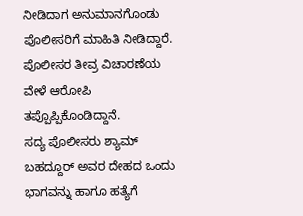ನೀಡಿದಾಗ ಅನುಮಾನಗೊಂಡು ಪೊಲೀಸರಿಗೆ ಮಾಹಿತಿ ನೀಡಿದ್ದಾರೆ. ಪೊಲೀಸರ ತೀವ್ರ ವಿಚಾರಣೆಯ ವೇಳೆ ಆರೋಪಿ ತಪ್ಪೊಪ್ಪಿಕೊಂಡಿದ್ದಾನೆ.
ಸದ್ಯ ಪೊಲೀಸರು ಶ್ಯಾಮ್ ಬಹದ್ದೂರ್ ಅವರ ದೇಹದ ಒಂದು ಭಾಗವನ್ನು ಹಾಗೂ ಹತ್ಯೆಗೆ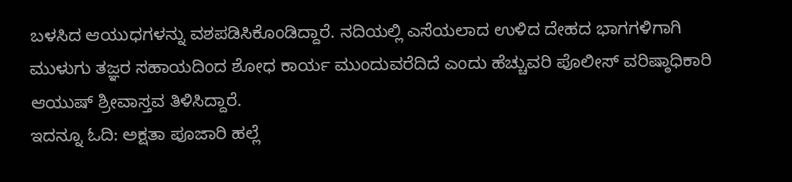ಬಳಸಿದ ಆಯುಧಗಳನ್ನು ವಶಪಡಿಸಿಕೊಂಡಿದ್ದಾರೆ. ನದಿಯಲ್ಲಿ ಎಸೆಯಲಾದ ಉಳಿದ ದೇಹದ ಭಾಗಗಳಿಗಾಗಿ ಮುಳುಗು ತಜ್ಞರ ಸಹಾಯದಿಂದ ಶೋಧ ಕಾರ್ಯ ಮುಂದುವರೆದಿದೆ ಎಂದು ಹೆಚ್ಚುವರಿ ಪೊಲೀಸ್ ವರಿಷ್ಠಾಧಿಕಾರಿ ಆಯುಷ್ ಶ್ರೀವಾಸ್ತವ ತಿಳಿಸಿದ್ದಾರೆ.
ಇದನ್ನೂ ಓದಿ: ಅಕ್ಷತಾ ಪೂಜಾರಿ ಹಲ್ಲೆ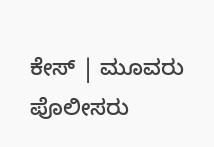ಕೇಸ್ | ಮೂವರು ಪೊಲೀಸರು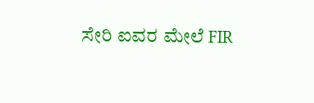ಸೇರಿ ಐವರ ಮೇಲೆ FIR